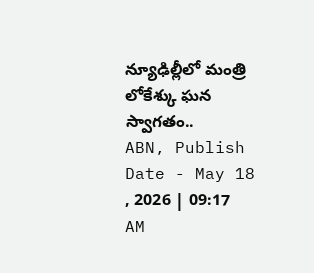న్యూఢిల్లీలో మంత్రి లోకేశ్కు ఘన స్వాగతం..
ABN, Publish Date - May 18 , 2026 | 09:17 AM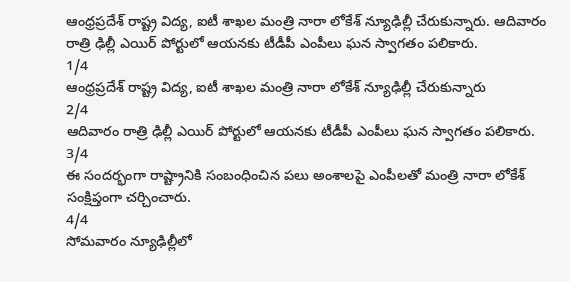ఆంధ్రప్రదేశ్ రాష్ట్ర విద్య, ఐటీ శాఖల మంత్రి నారా లోకేశ్ న్యూఢిల్లీ చేరుకున్నారు. ఆదివారం రాత్రి ఢిల్లీ ఎయిర్ పోర్టులో ఆయనకు టీడీపీ ఎంపీలు ఘన స్వాగతం పలికారు.
1/4
ఆంధ్రప్రదేశ్ రాష్ట్ర విద్య, ఐటీ శాఖల మంత్రి నారా లోకేశ్ న్యూఢిల్లీ చేరుకున్నారు
2/4
ఆదివారం రాత్రి ఢిల్లీ ఎయిర్ పోర్టులో ఆయనకు టీడీపీ ఎంపీలు ఘన స్వాగతం పలికారు.
3/4
ఈ సందర్భంగా రాష్ట్రానికి సంబంధించిన పలు అంశాలపై ఎంపీలతో మంత్రి నారా లోకేశ్ సంక్షిప్తంగా చర్చించారు.
4/4
సోమవారం న్యూఢిల్లీలో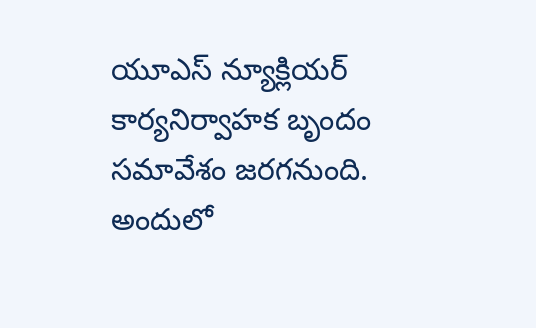యూఎస్ న్యూక్లియర్ కార్యనిర్వాహక బృందం సమావేశం జరగనుంది. అందులో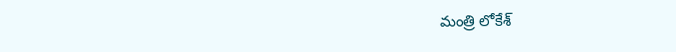మంత్రి లోకేశ్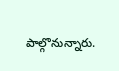పాల్గొనున్నారు.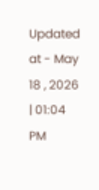Updated at - May 18 , 2026 | 01:04 PM